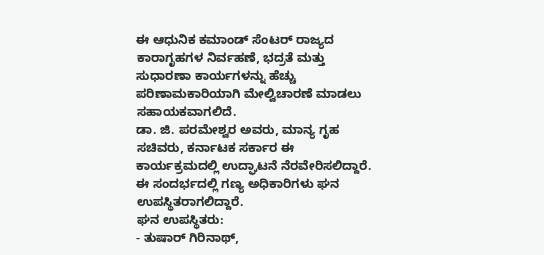ಈ ಆಧುನಿಕ ಕಮಾಂಡ್ ಸೆಂಟರ್ ರಾಜ್ಯದ ಕಾರಾಗೃಹಗಳ ನಿರ್ವಹಣೆ, ಭದ್ರತೆ ಮತ್ತು ಸುಧಾರಣಾ ಕಾರ್ಯಗಳನ್ನು ಹೆಚ್ಚು ಪರಿಣಾಮಕಾರಿಯಾಗಿ ಮೇಲ್ವಿಚಾರಣೆ ಮಾಡಲು ಸಹಾಯಕವಾಗಲಿದೆ.
ಡಾ. ಜಿ. ಪರಮೇಶ್ವರ ಅವರು, ಮಾನ್ಯ ಗೃಹ ಸಚಿವರು, ಕರ್ನಾಟಕ ಸರ್ಕಾರ ಈ ಕಾರ್ಯಕ್ರಮದಲ್ಲಿ ಉದ್ಘಾಟನೆ ನೆರವೇರಿಸಲಿದ್ದಾರೆ. ಈ ಸಂದರ್ಭದಲ್ಲಿ ಗಣ್ಯ ಅಧಿಕಾರಿಗಳು ಘನ ಉಪಸ್ಥಿತರಾಗಲಿದ್ದಾರೆ.
ಘನ ಉಪಸ್ಥಿತರು:
- ತುಷಾರ್ ಗಿರಿನಾಥ್,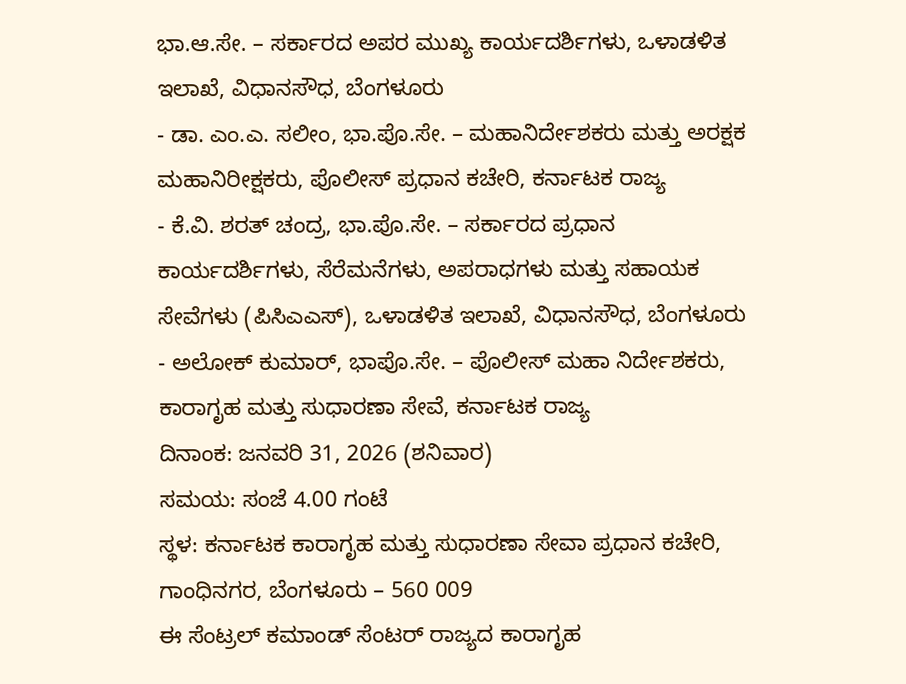ಭಾ.ಆ.ಸೇ. – ಸರ್ಕಾರದ ಅಪರ ಮುಖ್ಯ ಕಾರ್ಯದರ್ಶಿಗಳು, ಒಳಾಡಳಿತ ಇಲಾಖೆ, ವಿಧಾನಸೌಧ, ಬೆಂಗಳೂರು
- ಡಾ. ಎಂ.ಎ. ಸಲೀಂ, ಭಾ.ಪೊ.ಸೇ. – ಮಹಾನಿರ್ದೇಶಕರು ಮತ್ತು ಅರಕ್ಷಕ ಮಹಾನಿರೀಕ್ಷಕರು, ಪೊಲೀಸ್ ಪ್ರಧಾನ ಕಚೇರಿ, ಕರ್ನಾಟಕ ರಾಜ್ಯ
- ಕೆ.ವಿ. ಶರತ್ ಚಂದ್ರ, ಭಾ.ಪೊ.ಸೇ. – ಸರ್ಕಾರದ ಪ್ರಧಾನ ಕಾರ್ಯದರ್ಶಿಗಳು, ಸೆರೆಮನೆಗಳು, ಅಪರಾಧಗಳು ಮತ್ತು ಸಹಾಯಕ ಸೇವೆಗಳು (ಪಿಸಿಎಎಸ್), ಒಳಾಡಳಿತ ಇಲಾಖೆ, ವಿಧಾನಸೌಧ, ಬೆಂಗಳೂರು
- ಅಲೋಕ್ ಕುಮಾರ್, ಭಾಪೊ.ಸೇ. – ಪೊಲೀಸ್ ಮಹಾ ನಿರ್ದೇಶಕರು, ಕಾರಾಗೃಹ ಮತ್ತು ಸುಧಾರಣಾ ಸೇವೆ, ಕರ್ನಾಟಕ ರಾಜ್ಯ
ದಿನಾಂಕ: ಜನವರಿ 31, 2026 (ಶನಿವಾರ)
ಸಮಯ: ಸಂಜೆ 4.00 ಗಂಟೆ
ಸ್ಥಳ: ಕರ್ನಾಟಕ ಕಾರಾಗೃಹ ಮತ್ತು ಸುಧಾರಣಾ ಸೇವಾ ಪ್ರಧಾನ ಕಚೇರಿ, ಗಾಂಧಿನಗರ, ಬೆಂಗಳೂರು – 560 009
ಈ ಸೆಂಟ್ರಲ್ ಕಮಾಂಡ್ ಸೆಂಟರ್ ರಾಜ್ಯದ ಕಾರಾಗೃಹ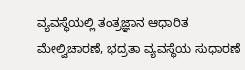ವ್ಯವಸ್ಥೆಯಲ್ಲಿ ತಂತ್ರಜ್ಞಾನ ಆಧಾರಿತ ಮೇಲ್ವಿಚಾರಣೆ, ಭದ್ರತಾ ವ್ಯವಸ್ಥೆಯ ಸುಧಾರಣೆ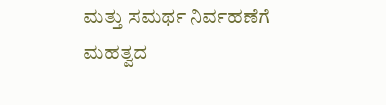ಮತ್ತು ಸಮರ್ಥ ನಿರ್ವಹಣೆಗೆ ಮಹತ್ವದ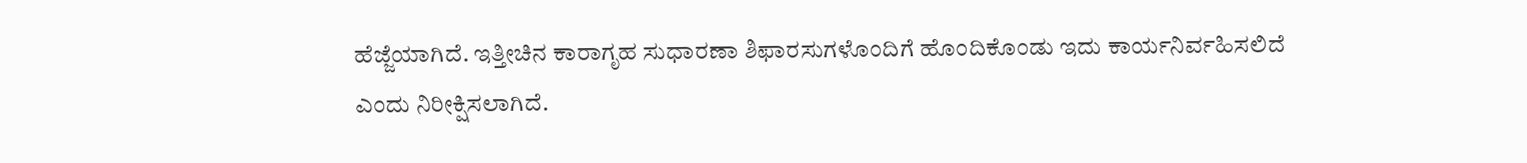ಹೆಜ್ಜೆಯಾಗಿದೆ. ಇತ್ತೀಚಿನ ಕಾರಾಗೃಹ ಸುಧಾರಣಾ ಶಿಫಾರಸುಗಳೊಂದಿಗೆ ಹೊಂದಿಕೊಂಡು ಇದು ಕಾರ್ಯನಿರ್ವಹಿಸಲಿದೆ ಎಂದು ನಿರೀಕ್ಷಿಸಲಾಗಿದೆ.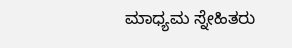ಮಾಧ್ಯಮ ಸ್ನೇಹಿತರು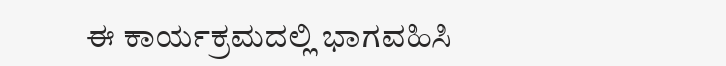ಈ ಕಾರ್ಯಕ್ರಮದಲ್ಲಿ ಭಾಗವಹಿಸಿ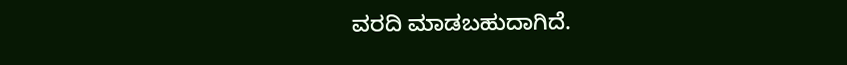ವರದಿ ಮಾಡಬಹುದಾಗಿದೆ.